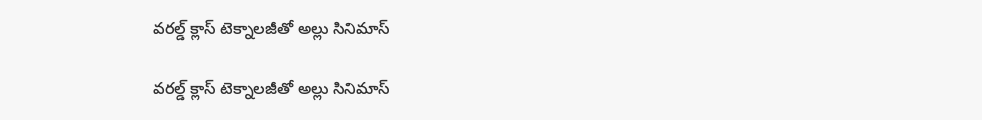వరల్డ్‌ ‌‌‌‌‌‌‌క్లాస్ టెక్నాలజీతో అల్లు సినిమాస్

వరల్డ్‌ ‌‌‌‌‌‌‌క్లాస్ టెక్నాలజీతో అల్లు సినిమాస్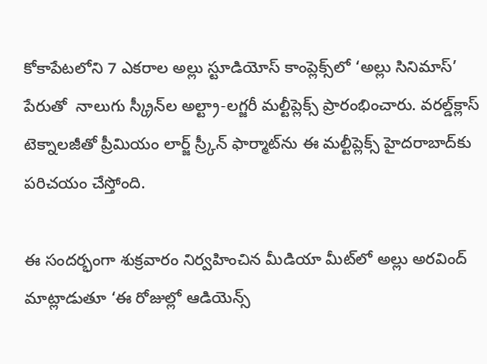కోకాపేటలోని 7 ఎకరాల అల్లు స్టూడియోస్ కాంప్లెక్స్‌‌‌‌‌‌‌‌లో ‘అల్లు సినిమాస్’ పేరుతో  నాలుగు స్క్రీన్‌‌‌‌‌‌‌‌ల అల్ట్రా-లగ్జరీ మల్టీప్లెక్స్ ప్రారంభించారు. వరల్డ్‌‌‌‌‌‌‌‌క్లాస్ టెక్నాలజీతో ప్రీమియం లార్జ్ స్ర్కీన్ ఫార్మాట్‌‌‌‌‌‌‌‌ను ఈ మల్టీప్లెక్స్‌‌‌‌‌‌‌‌ హైదరాబాద్‌‌‌‌‌‌‌‌కు పరిచయం చేస్తోంది.

ఈ సందర్భంగా శుక్రవారం నిర్వహించిన మీడియా మీట్‌‌‌‌‌‌‌‌లో అల్లు అరవింద్ మాట్లాడుతూ ‘ఈ రోజుల్లో ఆడియెన్స్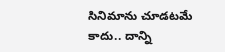సినిమాను చూడటమే కాదు.. దాన్ని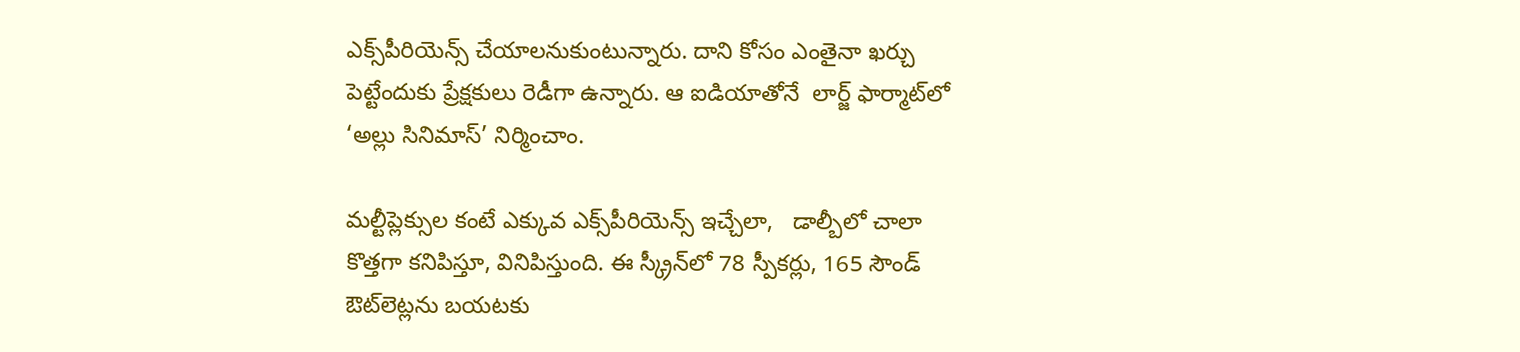ఎక్స్‌‌‌‌‌‌‌‌పీరియెన్స్ చేయాలనుకుంటున్నారు. దాని కోసం ఎంతైనా ఖర్చు పెట్టేందుకు ప్రేక్షకులు రెడీగా ఉన్నారు. ఆ ఐడియాతోనే  లార్జ్ ఫార్మాట్‌‌‌‌‌‌‌‌లో ‘అల్లు సినిమాస్’ నిర్మించాం.

మల్టీప్లెక్సుల కంటే ఎక్కువ ఎక్స్‌‌‌‌‌‌‌‌పీరియెన్స్ ఇచ్చేలా,   డాల్బీలో చాలా కొత్తగా కనిపిస్తూ, వినిపిస్తుంది. ఈ స్క్రీన్‌‌‌‌‌‌‌‌లో 78 స్పీకర్లు, 165 సౌండ్ ఔట్‌‌‌‌‌‌‌‌లెట్లను బయటకు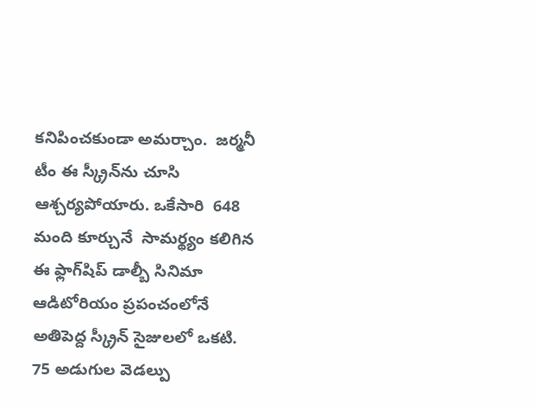కనిపించకుండా అమర్చాం.  జర్మనీ టీం ఈ స్క్రీన్‌‌‌‌‌‌‌‌ను చూసి ఆశ్చర్యపోయారు. ఒకేసారి  648 మంది కూర్చునే  సామర్థ్యం కలిగిన ఈ ఫ్లాగ్‌‌‌‌‌‌‌‌షిప్ డాల్బీ సినిమా ఆడిటోరియం ప్రపంచంలోనే అతిపెద్ద స్క్రీన్ సైజులలో ఒకటి.  75 అడుగుల వెడల్పు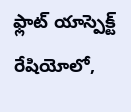ఫ్లాట్ యాస్పెక్ట్ రేషియోలో,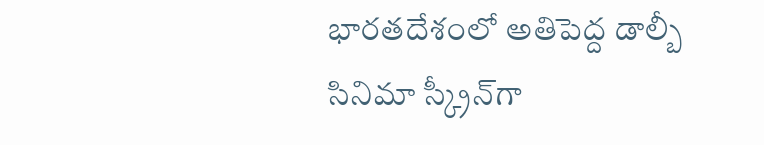భారతదేశంలో అతిపెద్ద డాల్బీ సినిమా స్క్రీన్‌‌‌‌‌‌‌‌గా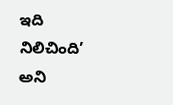ఇది నిలిచింది’ అని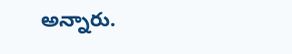అన్నారు.